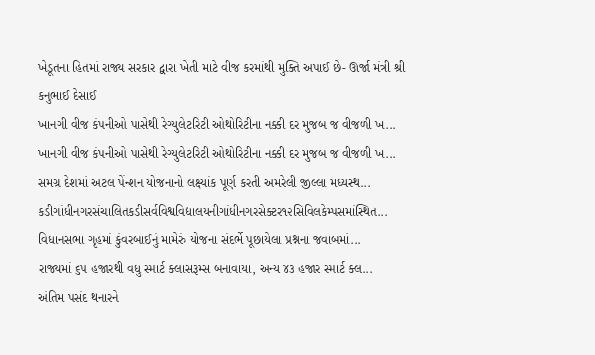ખેડૂતના હિતમાં રાજ્ય સરકાર દ્વારા ખેતી માટે વીજ કરમાંથી મુક્તિ અપાઈ છે- ઊર્જા મંત્રી શ્રી કનુભાઈ દેસાઈ
ખાનગી વીજ કંપનીઓ પાસેથી રેગ્યુલેટરિટી ઓથોરિટીના નક્કી દર મુજબ જ વીજળી ખ...
ખાનગી વીજ કંપનીઓ પાસેથી રેગ્યુલેટરિટી ઓથોરિટીના નક્કી દર મુજબ જ વીજળી ખ...
સમગ્ર દેશમાં અટલ પેંન્શન યોજનાનો લક્ષ્યાંક પૂર્ણ કરતી અમરેલી જીલ્લા મધ્યસ્થ...
કડીગાંધીનગરસંચાલિતકડીસર્વવિશ્વવિદ્યાલયનીગાંધીનગરસેક્ટર૧૨સિવિલકેમ્પસમાંસ્થિત...
વિધાનસભા ગૃહમાં કુંવરબાઈનું મામેરું યોજના સંદર્ભે પૂછાયેલા પ્રશ્નના જવાબમાં...
રાજ્યમાં ૬૫ હજારથી વધુ સ્માર્ટ ક્લાસરૂમ્સ બનાવાયા, અન્ય ૪૩ હજાર સ્માર્ટ ક્લ...
અંતિમ પસંદ થનારને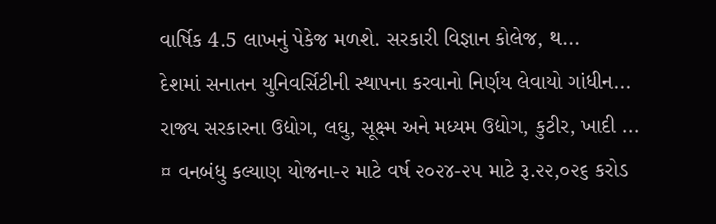વાર્ષિક 4.5 લાખનું પેકેજ મળશે. સરકારી વિજ્ઞાન કોલેજ, થ...
દેશમાં સનાતન યુનિવર્સિટીની સ્થાપના કરવાનો નિર્ણય લેવાયો ગાંધીન...
રાજ્ય સરકારના ઉદ્યોગ, લઘુ, સૂક્ષ્મ અને મધ્યમ ઉદ્યોગ, કુટીર, ખાદી ...
¤ વનબંધુ કલ્યાણ યોજના-૨ માટે વર્ષ ૨૦૨૪-૨૫ માટે રૂ.૨૨,૦૨૬ કરોડ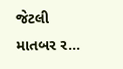જેટલી માતબર ર...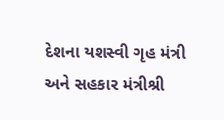દેશના યશસ્વી ગૃહ મંત્રી અને સહકાર મંત્રીશ્રી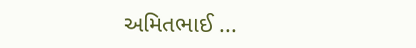અમિતભાઈ ...